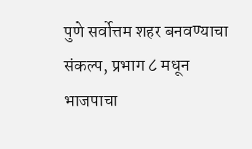पुणे सर्वोत्तम शहर बनवण्याचा संकल्प, प्रभाग ८ मधून भाजपाचा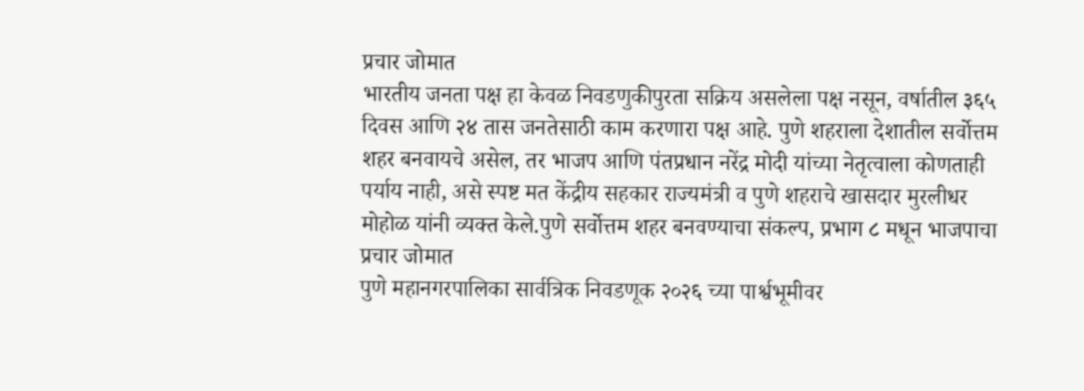प्रचार जोमात
भारतीय जनता पक्ष हा केवळ निवडणुकीपुरता सक्रिय असलेला पक्ष नसून, वर्षातील ३६५ दिवस आणि २४ तास जनतेसाठी काम करणारा पक्ष आहे. पुणे शहराला देशातील सर्वोत्तम शहर बनवायचे असेल, तर भाजप आणि पंतप्रधान नरेंद्र मोदी यांच्या नेतृत्वाला कोणताही पर्याय नाही, असे स्पष्ट मत केंद्रीय सहकार राज्यमंत्री व पुणे शहराचे खासदार मुरलीधर मोहोळ यांनी व्यक्त केले.पुणे सर्वोत्तम शहर बनवण्याचा संकल्प, प्रभाग ८ मधून भाजपाचा प्रचार जोमात
पुणे महानगरपालिका सार्वत्रिक निवडणूक २०२६ च्या पार्श्वभूमीवर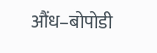औंध–बोपोडी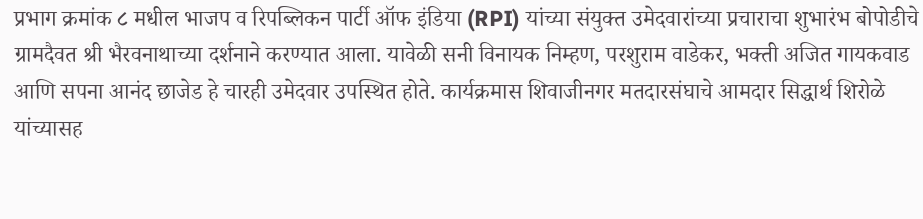प्रभाग क्रमांक ८ मधील भाजप व रिपब्लिकन पार्टी ऑफ इंडिया (RPI) यांच्या संयुक्त उमेदवारांच्या प्रचाराचा शुभारंभ बोपोडीचे ग्रामदैवत श्री भैरवनाथाच्या दर्शनाने करण्यात आला. यावेळी सनी विनायक निम्हण, परशुराम वाडेकर, भक्ती अजित गायकवाड आणि सपना आनंद छाजेड हे चारही उमेदवार उपस्थित होते. कार्यक्रमास शिवाजीनगर मतदारसंघाचे आमदार सिद्धार्थ शिरोळे यांच्यासह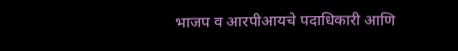भाजप व आरपीआयचे पदाधिकारी आणि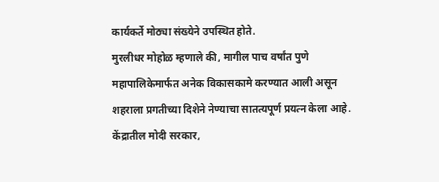कार्यकर्ते मोठ्या संख्येने उपस्थित होते.
मुरलीधर मोहोळ म्हणाले की, मागील पाच वर्षांत पुणे महापालिकेमार्फत अनेक विकासकामे करण्यात आली असून शहराला प्रगतीच्या दिशेने नेण्याचा सातत्यपूर्ण प्रयत्न केला आहे. केंद्रातील मोदी सरकार,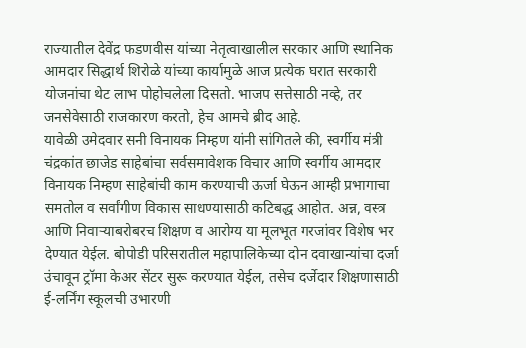राज्यातील देवेंद्र फडणवीस यांच्या नेतृत्वाखालील सरकार आणि स्थानिक आमदार सिद्धार्थ शिरोळे यांच्या कार्यामुळे आज प्रत्येक घरात सरकारी योजनांचा थेट लाभ पोहोचलेला दिसतो. भाजप सत्तेसाठी नव्हे, तर जनसेवेसाठी राजकारण करतो, हेच आमचे ब्रीद आहे.
यावेळी उमेदवार सनी विनायक निम्हण यांनी सांगितले की, स्वर्गीय मंत्री चंद्रकांत छाजेड साहेबांचा सर्वसमावेशक विचार आणि स्वर्गीय आमदार विनायक निम्हण साहेबांची काम करण्याची ऊर्जा घेऊन आम्ही प्रभागाचा समतोल व सर्वांगीण विकास साधण्यासाठी कटिबद्ध आहोत. अन्न, वस्त्र आणि निवाऱ्याबरोबरच शिक्षण व आरोग्य या मूलभूत गरजांवर विशेष भर देण्यात येईल. बोपोडी परिसरातील महापालिकेच्या दोन दवाखान्यांचा दर्जा उंचावून ट्रॉमा केअर सेंटर सुरू करण्यात येईल, तसेच दर्जेदार शिक्षणासाठी ई-लर्निंग स्कूलची उभारणी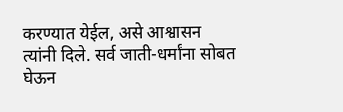करण्यात येईल, असे आश्वासन त्यांनी दिले. सर्व जाती-धर्मांना सोबत घेऊन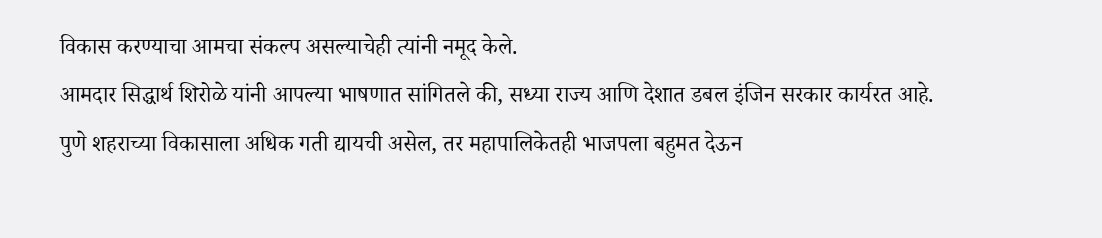विकास करण्याचा आमचा संकल्प असल्याचेही त्यांनी नमूद केले.
आमदार सिद्धार्थ शिरोळे यांनी आपल्या भाषणात सांगितले की, सध्या राज्य आणि देशात डबल इंजिन सरकार कार्यरत आहे. पुणे शहराच्या विकासाला अधिक गती द्यायची असेल, तर महापालिकेतही भाजपला बहुमत देऊन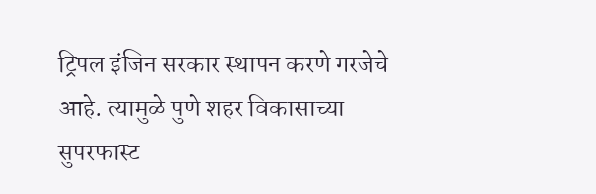ट्रिपल इंजिन सरकार स्थापन करणे गरजेचे आहे. त्यामुळे पुणे शहर विकासाच्या सुपरफास्ट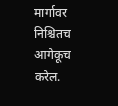मार्गावर निश्चितच आगेकूच करेल.